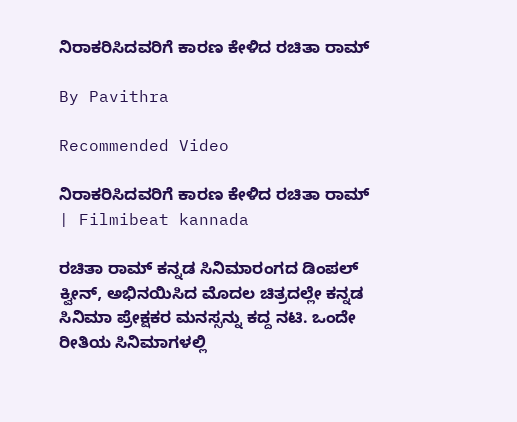ನಿರಾಕರಿಸಿದವರಿಗೆ ಕಾರಣ ಕೇಳಿದ ರಚಿತಾ ರಾಮ್

By Pavithra

Recommended Video

ನಿರಾಕರಿಸಿದವರಿಗೆ ಕಾರಣ ಕೇಳಿದ ರಚಿತಾ ರಾಮ್ | Filmibeat kannada

ರಚಿತಾ ರಾಮ್ ಕನ್ನಡ ಸಿನಿಮಾರಂಗದ ಡಿಂಪಲ್ ಕ್ವೀನ್, ಅಭಿನಯಿಸಿದ ಮೊದಲ ಚಿತ್ರದಲ್ಲೇ ಕನ್ನಡ ಸಿನಿಮಾ ಪ್ರೇಕ್ಷಕರ ಮನಸ್ಸನ್ನು ಕದ್ದ ನಟಿ. ಒಂದೇ ರೀತಿಯ ಸಿನಿಮಾಗಳಲ್ಲಿ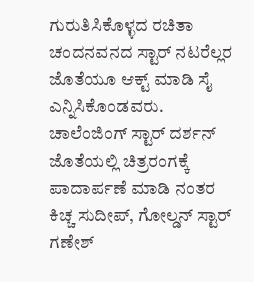ಗುರುತಿಸಿಕೊಳ್ಳದ ರಚಿತಾ ಚಂದನವನದ ಸ್ಟಾರ್ ನಟರೆಲ್ಲರ ಜೊತೆಯೂ ಆಕ್ಟ್ ಮಾಡಿ ಸೈ ಎನ್ನಿಸಿಕೊಂಡವರು. ಚಾಲೆಂಜಿಂಗ್ ಸ್ಟಾರ್ ದರ್ಶನ್ ಜೊತೆಯಲ್ಲಿ ಚಿತ್ರರಂಗಕ್ಕೆ ಪಾದಾರ್ಪಣೆ ಮಾಡಿ ನಂತರ ಕಿಚ್ಚ ಸುದೀಪ್, ಗೋಲ್ಡನ್ ಸ್ಟಾರ್ ಗಣೇಶ್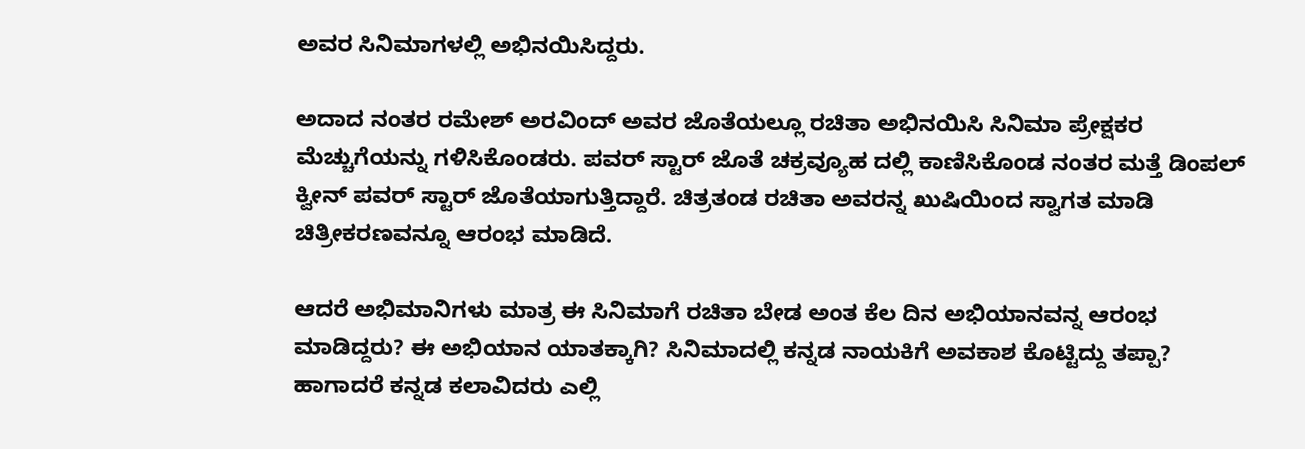ಅವರ ಸಿನಿಮಾಗಳಲ್ಲಿ ಅಭಿನಯಿಸಿದ್ದರು.

ಅದಾದ ನಂತರ ರಮೇಶ್ ಅರವಿಂದ್ ಅವರ ಜೊತೆಯಲ್ಲೂ ರಚಿತಾ ಅಭಿನಯಿಸಿ ಸಿನಿಮಾ ಪ್ರೇಕ್ಷಕರ ಮೆಚ್ಚುಗೆಯನ್ನು ಗಳಿಸಿಕೊಂಡರು. ಪವರ್ ಸ್ಟಾರ್ ಜೊತೆ ಚಕ್ರವ್ಯೂಹ ದಲ್ಲಿ ಕಾಣಿಸಿಕೊಂಡ ನಂತರ ಮತ್ತೆ ಡಿಂಪಲ್ ಕ್ವೀನ್ ಪವರ್ ಸ್ಟಾರ್ ಜೊತೆಯಾಗುತ್ತಿದ್ದಾರೆ. ಚಿತ್ರತಂಡ ರಚಿತಾ ಅವರನ್ನ ಖುಷಿಯಿಂದ ಸ್ವಾಗತ ಮಾಡಿ ಚಿತ್ರೀಕರಣವನ್ನೂ ಆರಂಭ ಮಾಡಿದೆ.

ಆದರೆ ಅಭಿಮಾನಿಗಳು ಮಾತ್ರ ಈ ಸಿನಿಮಾಗೆ ರಚಿತಾ ಬೇಡ ಅಂತ ಕೆಲ ದಿನ ಅಭಿಯಾನವನ್ನ ಆರಂಭ ಮಾಡಿದ್ದರು? ಈ ಅಭಿಯಾನ ಯಾತಕ್ಕಾಗಿ? ಸಿನಿಮಾದಲ್ಲಿ ಕನ್ನಡ ನಾಯಕಿಗೆ ಅವಕಾಶ ಕೊಟ್ಟಿದ್ದು ತಪ್ಪಾ? ಹಾಗಾದರೆ ಕನ್ನಡ ಕಲಾವಿದರು ಎಲ್ಲಿ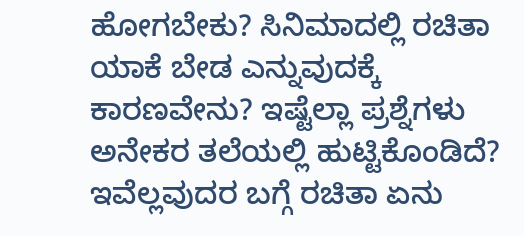ಹೋಗಬೇಕು? ಸಿನಿಮಾದಲ್ಲಿ ರಚಿತಾ ಯಾಕೆ ಬೇಡ ಎನ್ನುವುದಕ್ಕೆ ಕಾರಣವೇನು? ಇಷ್ಟೆಲ್ಲಾ ಪ್ರಶ್ನೆಗಳು ಅನೇಕರ ತಲೆಯಲ್ಲಿ ಹುಟ್ಟಿಕೊಂಡಿದೆ? ಇವೆಲ್ಲವುದರ ಬಗ್ಗೆ ರಚಿತಾ ಏನು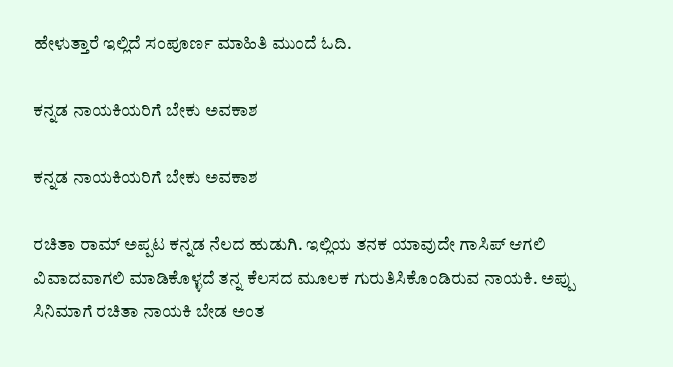ಹೇಳುತ್ತಾರೆ ಇಲ್ಲಿದೆ ಸಂಪೂರ್ಣ ಮಾಹಿತಿ ಮುಂದೆ ಓದಿ.

ಕನ್ನಡ ನಾಯಕಿಯರಿಗೆ ಬೇಕು ಅವಕಾಶ

ಕನ್ನಡ ನಾಯಕಿಯರಿಗೆ ಬೇಕು ಅವಕಾಶ

ರಚಿತಾ ರಾಮ್ ಅಪ್ಪಟ ಕನ್ನಡ ನೆಲದ ಹುಡುಗಿ. ಇಲ್ಲಿಯ ತನಕ ಯಾವುದೇ ಗಾಸಿಪ್ ಆಗಲಿ ವಿವಾದವಾಗಲಿ ಮಾಡಿಕೊಳ್ಳದೆ ತನ್ನ ಕೆಲಸದ ಮೂಲಕ ಗುರುತಿಸಿಕೊಂಡಿರುವ ನಾಯಕಿ. ಅಪ್ಪು ಸಿನಿಮಾಗೆ ರಚಿತಾ ನಾಯಕಿ ಬೇಡ ಅಂತ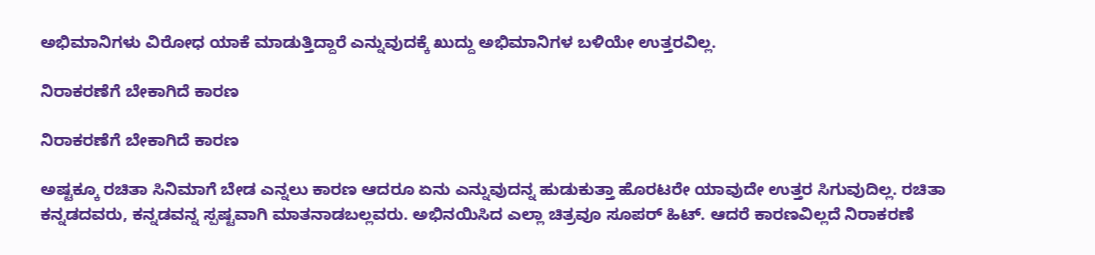ಅಭಿಮಾನಿಗಳು ವಿರೋಧ ಯಾಕೆ ಮಾಡುತ್ತಿದ್ದಾರೆ ಎನ್ನುವುದಕ್ಕೆ ಖುದ್ದು ಅಭಿಮಾನಿಗಳ ಬಳಿಯೇ ಉತ್ತರವಿಲ್ಲ.

ನಿರಾಕರಣೆಗೆ ಬೇಕಾಗಿದೆ ಕಾರಣ

ನಿರಾಕರಣೆಗೆ ಬೇಕಾಗಿದೆ ಕಾರಣ

ಅಷ್ಟಕ್ಕೂ ರಚಿತಾ ಸಿನಿಮಾಗೆ ಬೇಡ ಎನ್ನಲು ಕಾರಣ ಆದರೂ ಏನು ಎನ್ನುವುದನ್ನ ಹುಡುಕುತ್ತಾ ಹೊರಟರೇ ಯಾವುದೇ ಉತ್ತರ ಸಿಗುವುದಿಲ್ಲ. ರಚಿತಾ ಕನ್ನಡದವರು, ಕನ್ನಡವನ್ನ ಸ್ಪಷ್ಟವಾಗಿ ಮಾತನಾಡಬಲ್ಲವರು. ಅಭಿನಯಿಸಿದ ಎಲ್ಲಾ ಚಿತ್ರವೂ ಸೂಪರ್ ಹಿಟ್. ಆದರೆ ಕಾರಣವಿಲ್ಲದೆ ನಿರಾಕರಣೆ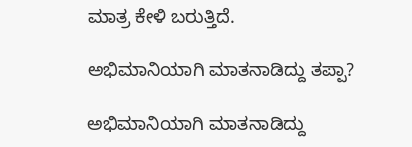ಮಾತ್ರ ಕೇಳಿ ಬರುತ್ತಿದೆ.

ಅಭಿಮಾನಿಯಾಗಿ ಮಾತನಾಡಿದ್ದು ತಪ್ಪಾ?

ಅಭಿಮಾನಿಯಾಗಿ ಮಾತನಾಡಿದ್ದು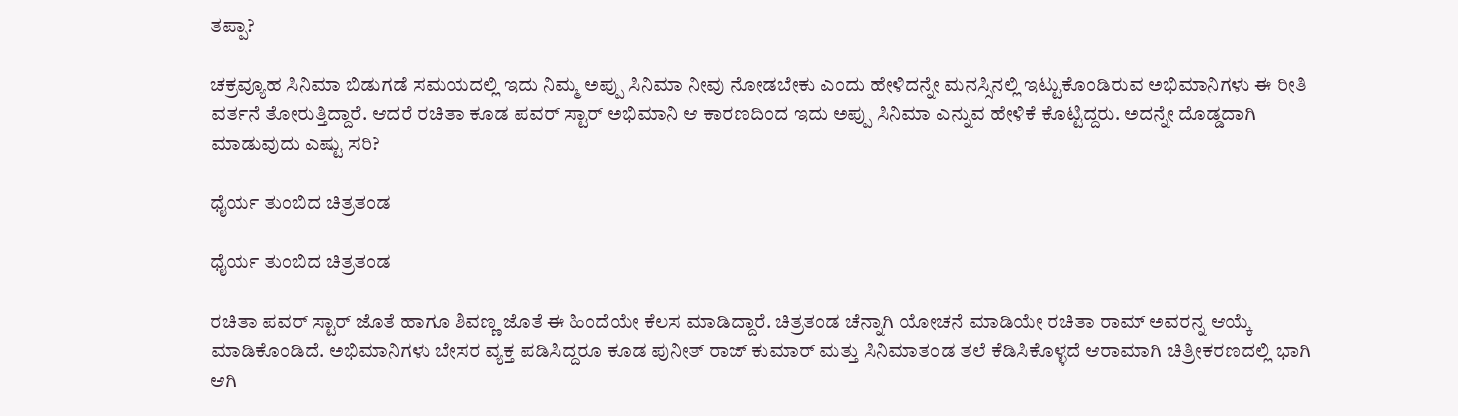ತಪ್ಪಾ?

ಚಕ್ರವ್ಯೂಹ ಸಿನಿಮಾ ಬಿಡುಗಡೆ ಸಮಯದಲ್ಲಿ ಇದು ನಿಮ್ಮ ಅಪ್ಪು ಸಿನಿಮಾ ನೀವು ನೋಡಬೇಕು ಎಂದು ಹೇಳಿದನ್ನೇ ಮನಸ್ಸಿನಲ್ಲಿ ಇಟ್ಟುಕೊಂಡಿರುವ ಅಭಿಮಾನಿಗಳು ಈ ರೀತಿ ವರ್ತನೆ ತೋರುತ್ತಿದ್ದಾರೆ. ಆದರೆ ರಚಿತಾ ಕೂಡ ಪವರ್ ಸ್ಟಾರ್ ಅಭಿಮಾನಿ ಆ ಕಾರಣದಿಂದ ಇದು ಅಪ್ಪು ಸಿನಿಮಾ ಎನ್ನುವ ಹೇಳಿಕೆ ಕೊಟ್ಟಿದ್ದರು. ಅದನ್ನೇ ದೊಡ್ಡದಾಗಿ ಮಾಡುವುದು ಎಷ್ಟು ಸರಿ?

ಧೈರ್ಯ ತುಂಬಿದ ಚಿತ್ರತಂಡ

ಧೈರ್ಯ ತುಂಬಿದ ಚಿತ್ರತಂಡ

ರಚಿತಾ ಪವರ್ ಸ್ಟಾರ್ ಜೊತೆ ಹಾಗೂ ಶಿವಣ್ಣ ಜೊತೆ ಈ ಹಿಂದೆಯೇ ಕೆಲಸ ಮಾಡಿದ್ದಾರೆ. ಚಿತ್ರತಂಡ ಚೆನ್ನಾಗಿ ಯೋಚನೆ ಮಾಡಿಯೇ ರಚಿತಾ ರಾಮ್ ಅವರನ್ನ ಆಯ್ಕೆ ಮಾಡಿಕೊಂಡಿದೆ. ಅಭಿಮಾನಿಗಳು ಬೇಸರ ವ್ಯಕ್ತ ಪಡಿಸಿದ್ದರೂ ಕೂಡ ಪುನೀತ್ ರಾಜ್ ಕುಮಾರ್ ಮತ್ತು ಸಿನಿಮಾತಂಡ ತಲೆ ಕೆಡಿಸಿಕೊಳ್ಳದೆ ಆರಾಮಾಗಿ ಚಿತ್ರೀಕರಣದಲ್ಲಿ ಭಾಗಿ ಆಗಿ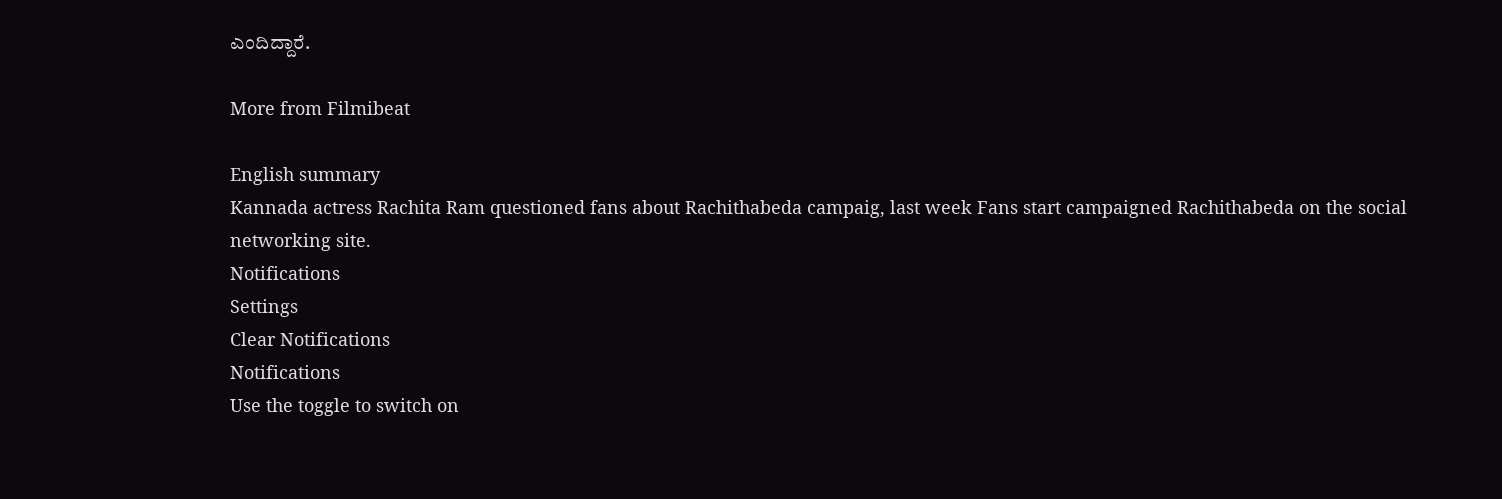ಎಂದಿದ್ದಾರೆ.

More from Filmibeat

English summary
Kannada actress Rachita Ram questioned fans about Rachithabeda campaig, last week Fans start campaigned Rachithabeda on the social networking site.
Notifications
Settings
Clear Notifications
Notifications
Use the toggle to switch on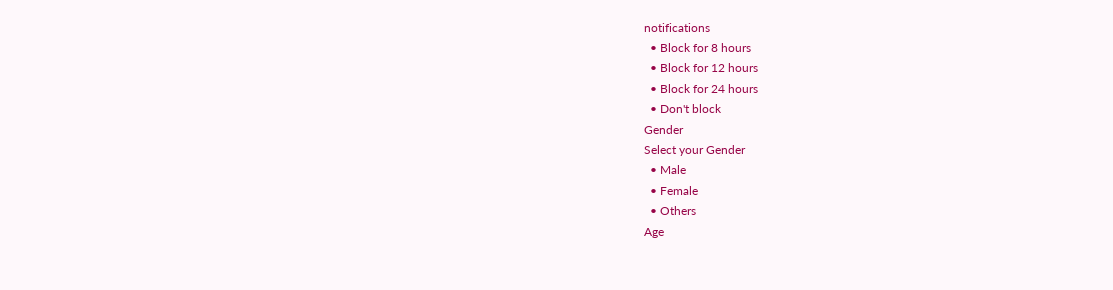notifications
  • Block for 8 hours
  • Block for 12 hours
  • Block for 24 hours
  • Don't block
Gender
Select your Gender
  • Male
  • Female
  • Others
Age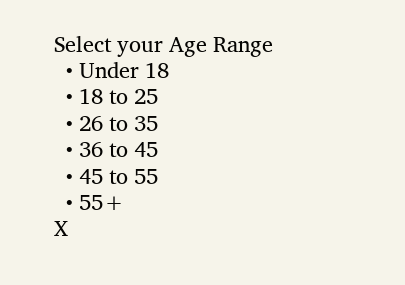Select your Age Range
  • Under 18
  • 18 to 25
  • 26 to 35
  • 36 to 45
  • 45 to 55
  • 55+
X